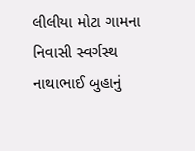લીલીયા મોટા ગામના નિવાસી સ્વર્ગસ્થ નાથાભાઈ બુહાનું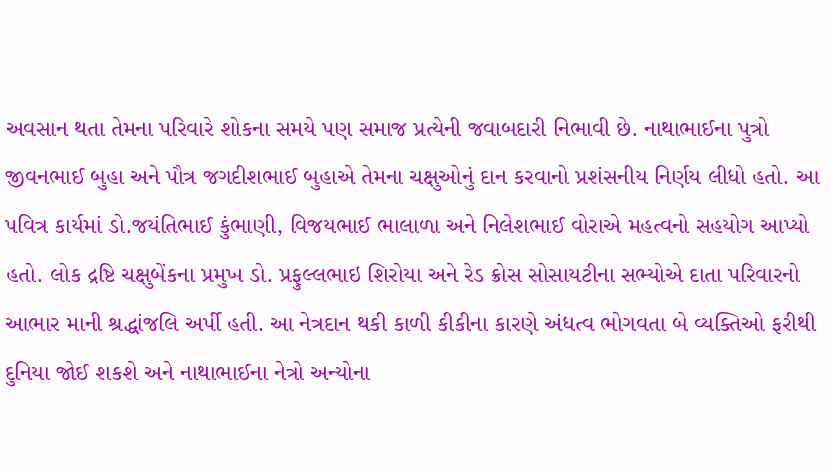અવસાન થતા તેમના પરિવારે શોકના સમયે પણ સમાજ પ્રત્યેની જવાબદારી નિભાવી છે. નાથાભાઈના પુત્રો જીવનભાઈ બુહા અને પૌત્ર જગદીશભાઈ બુહાએ તેમના ચક્ષુઓનું દાન કરવાનો પ્રશંસનીય નિર્ણય લીધો હતો. આ પવિત્ર કાર્યમાં ડો.જયંતિભાઈ કુંભાણી, વિજયભાઈ ભાલાળા અને નિલેશભાઈ વોરાએ મહત્વનો સહયોગ આપ્યો હતો. લોક દ્રષ્ટિ ચક્ષુબેંકના પ્રમુખ ડો. પ્રફુલ્લભાઇ શિરોયા અને રેડ ક્રોસ સોસાયટીના સભ્યોએ દાતા પરિવારનો આભાર માની શ્રદ્ધાંજલિ અર્પી હતી. આ નેત્રદાન થકી કાળી કીકીના કારણે અંધત્વ ભોગવતા બે વ્યક્તિઓ ફરીથી દુનિયા જોઈ શકશે અને નાથાભાઈના નેત્રો અન્યોના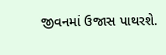જીવનમાં ઉજાસ પાથરશે.